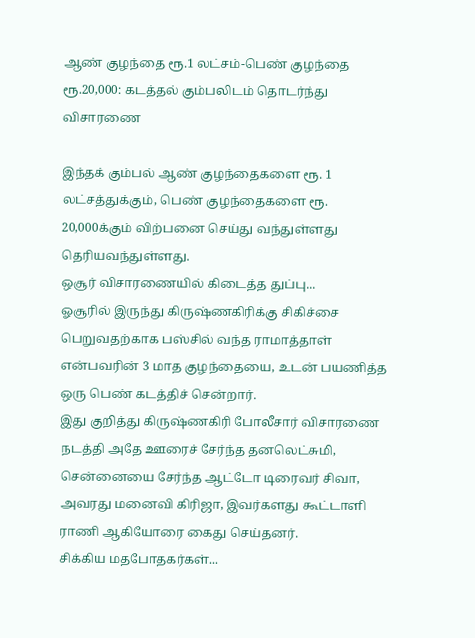ஆண் குழந்தை ரூ.1 லட்சம்-பெண் குழந்தை ரூ.20,000: கடத்தல் கும்பலிடம் தொடர்ந்து விசாரணை

இந்தக் கும்பல் ஆண் குழந்தைகளை ரூ. 1 லட்சத்துக்கும், பெண் குழந்தைகளை ரூ. 20,000க்கும் விற்பனை செய்து வந்துள்ளது தெரியவந்துள்ளது.
ஒசூர் விசாரணையில் கிடைத்த துப்பு...
ஓசூரில் இருந்து கிருஷ்ணகிரிக்கு சிகிச்சை பெறுவதற்காக பஸ்சில் வந்த ராமாத்தாள் என்பவரின் 3 மாத குழந்தையை, உடன் பயணித்த ஒரு பெண் கடத்திச் சென்றார்.
இது குறித்து கிருஷ்ணகிரி போலீசார் விசாரணை நடத்தி அதே ஊரைச் சேர்ந்த தனலெட்சுமி, சென்னையை சேர்ந்த ஆட்டோ டிரைவர் சிவா, அவரது மனைவி கிரிஜா, இவர்களது கூட்டாளி ராணி ஆகியோரை கைது செய்தனர்.
சிக்கிய மதபோதகர்கள்...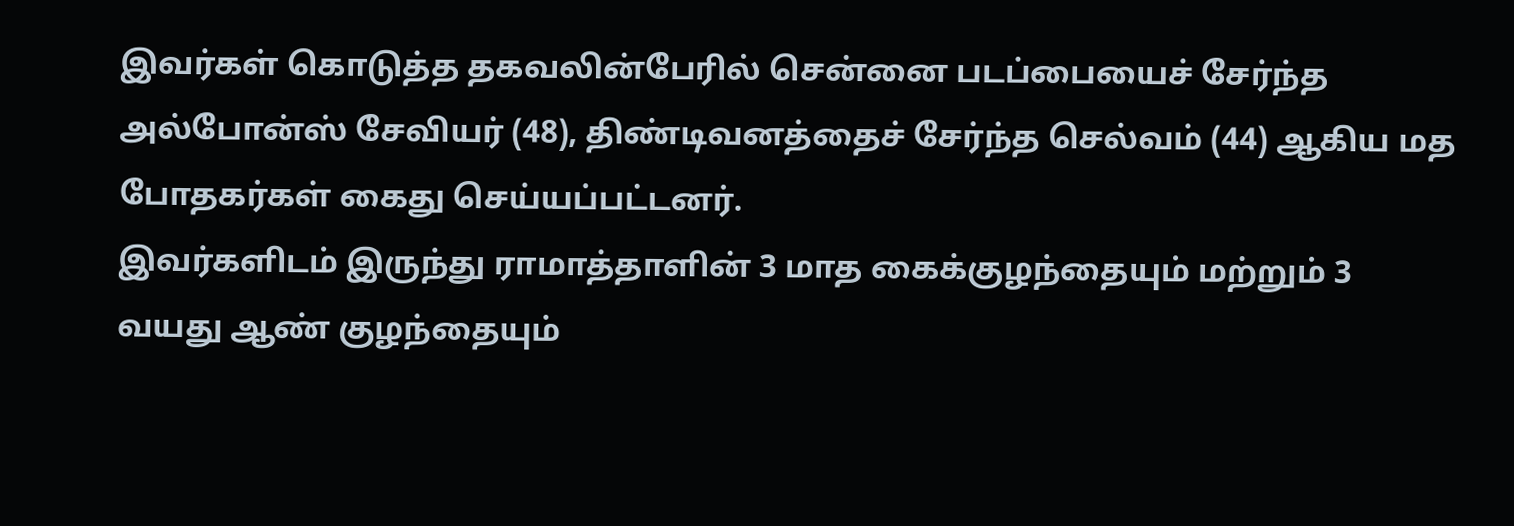இவர்கள் கொடுத்த தகவலின்பேரில் சென்னை படப்பையைச் சேர்ந்த அல்போன்ஸ் சேவியர் (48), திண்டிவனத்தைச் சேர்ந்த செல்வம் (44) ஆகிய மத போதகர்கள் கைது செய்யப்பட்டனர்.
இவர்களிடம் இருந்து ராமாத்தாளின் 3 மாத கைக்குழந்தையும் மற்றும் 3 வயது ஆண் குழந்தையும்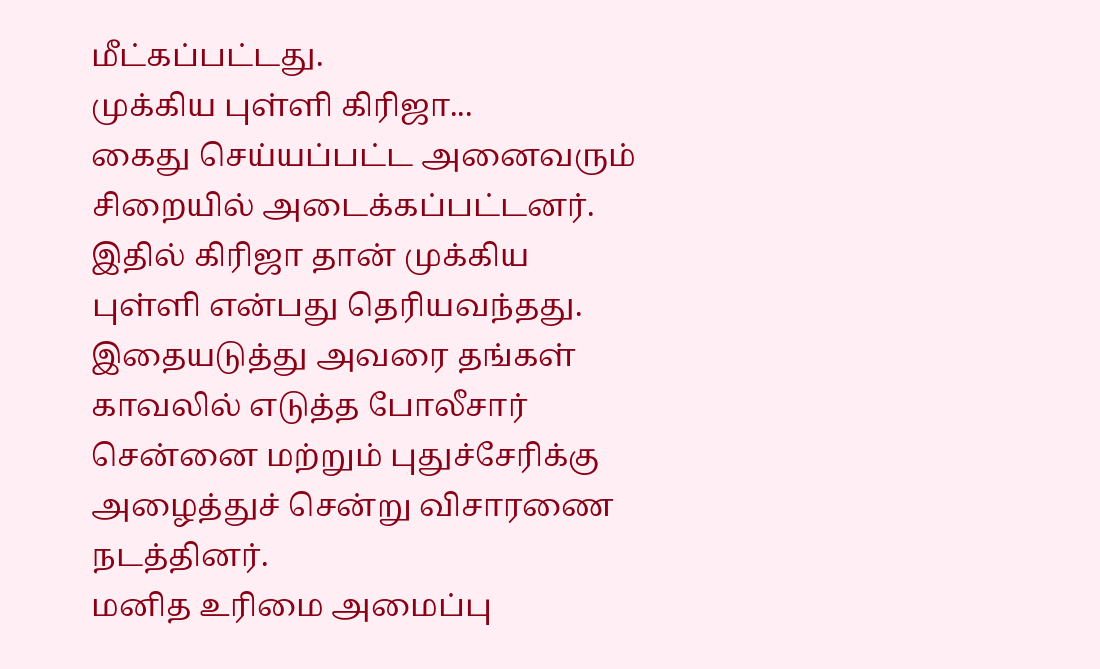மீட்கப்பட்டது.
முக்கிய புள்ளி கிரிஜா...
கைது செய்யப்பட்ட அனைவரும் சிறையில் அடைக்கப்பட்டனர். இதில் கிரிஜா தான் முக்கிய புள்ளி என்பது தெரியவந்தது. இதையடுத்து அவரை தங்கள் காவலில் எடுத்த போலீசார் சென்னை மற்றும் புதுச்சேரிக்கு அழைத்துச் சென்று விசாரணை நடத்தினர்.
மனித உரிமை அமைப்பு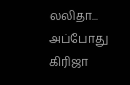லலிதா...
அப்போது கிரிஜா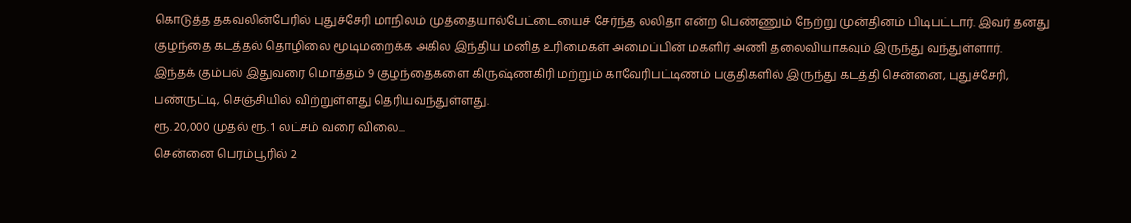கொடுத்த தகவலின்பேரில் புதுச்சேரி மாநிலம் முத்தையால்பேட்டையைச் சேர்ந்த லலிதா என்ற பெண்ணும் நேற்று முன்தினம் பிடிபட்டார். இவர் தனது குழந்தை கடத்தல் தொழிலை மூடிமறைக்க அகில இந்திய மனித உரிமைகள் அமைப்பின் மகளிர் அணி தலைவியாகவும் இருந்து வந்துள்ளார்.
இந்தக் கும்பல் இதுவரை மொத்தம் 9 குழந்தைகளை கிருஷ்ணகிரி மற்றும் காவேரிபட்டிணம் பகுதிகளில் இருந்து கடத்தி சென்னை, புதுச்சேரி, பண்ருட்டி, செஞ்சியில் விற்றுள்ளது தெரியவந்துள்ளது.
ரூ. 20,000 முதல் ரூ. 1 லட்சம் வரை விலை...
சென்னை பெரம்பூரில் 2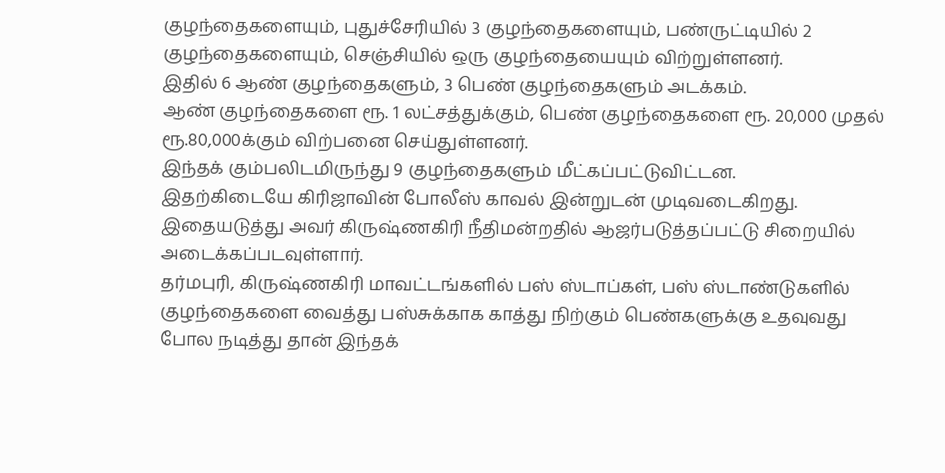குழந்தைகளையும், புதுச்சேரியில் 3 குழந்தைகளையும், பண்ருட்டியில் 2 குழந்தைகளையும், செஞ்சியில் ஒரு குழந்தையையும் விற்றுள்ளனர்.
இதில் 6 ஆண் குழந்தைகளும், 3 பெண் குழந்தைகளும் அடக்கம்.
ஆண் குழந்தைகளை ரூ. 1 லட்சத்துக்கும், பெண் குழந்தைகளை ரூ. 20,000 முதல் ரூ.80,000க்கும் விற்பனை செய்துள்ளனர்.
இந்தக் கும்பலிடமிருந்து 9 குழந்தைகளும் மீட்கப்பட்டுவிட்டன.
இதற்கிடையே கிரிஜாவின் போலீஸ் காவல் இன்றுடன் முடிவடைகிறது. இதையடுத்து அவர் கிருஷ்ணகிரி நீதிமன்றதில் ஆஜர்படுத்தப்பட்டு சிறையில் அடைக்கப்படவுள்ளார்.
தர்மபுரி, கிருஷ்ணகிரி மாவட்டங்களில் பஸ் ஸ்டாப்கள், பஸ் ஸ்டாண்டுகளில் குழந்தைகளை வைத்து பஸ்சுக்காக காத்து நிற்கும் பெண்களுக்கு உதவுவது போல நடித்து தான் இந்தக்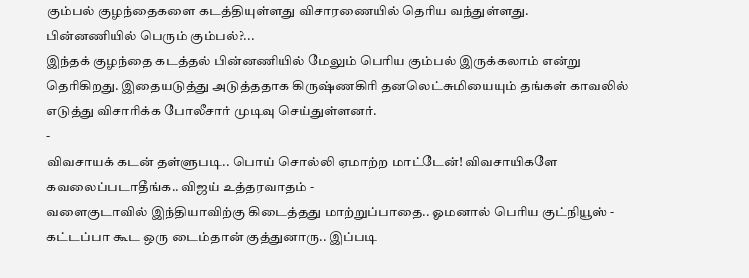கும்பல் குழந்தைகளை கடத்தியுள்ளது விசாரணையில் தெரிய வந்துள்ளது.
பின்னணியில் பெரும் கும்பல்?...
இந்தக் குழந்தை கடத்தல் பின்னணியில் மேலும் பெரிய கும்பல் இருக்கலாம் என்று தெரிகிறது. இதையடுத்து அடுத்ததாக கிருஷ்ணகிரி தனலெட்சுமியையும் தங்கள் காவலில் எடுத்து விசாரிக்க போலீசார் முடிவு செய்துள்ளனர்.
-
விவசாயக் கடன் தள்ளுபடி.. பொய் சொல்லி ஏமாற்ற மாட்டேன்! விவசாயிகளே கவலைப்படாதீங்க.. விஜய் உத்தரவாதம் -
வளைகுடாவில் இந்தியாவிற்கு கிடைத்தது மாற்றுப்பாதை.. ஓமனால் பெரிய குட்நியூஸ் -
கட்டப்பா கூட ஒரு டைம்தான் குத்துனாரு.. இப்படி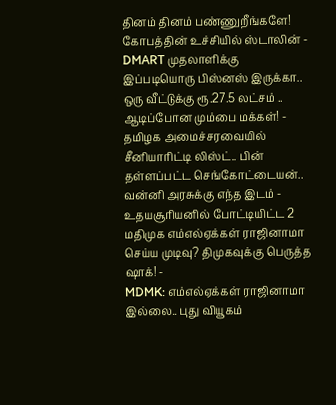தினம் தினம் பண்ணுறீங்களே! கோபத்தின் உச்சியில் ஸ்டாலின் -
DMART முதலாளிக்கு இப்படியொரு பிஸ்னஸ் இருக்கா.. ஒரு வீட்டுக்கு ரூ.27.5 லட்சம் .. ஆடிப்போன மும்பை மக்கள்! -
தமிழக அமைச்சரவையில் சீனியாரிட்டி லிஸ்ட்.. பின் தள்ளப்பட்ட செங்கோட்டையன்.. வன்னி அரசுக்கு எந்த இடம் -
உதயசூரியனில் போட்டியிட்ட 2 மதிமுக எம்எல்ஏக்கள் ராஜினாமா செய்ய முடிவு? திமுகவுக்கு பெருத்த ஷாக்! -
MDMK: எம்எல்ஏக்கள் ராஜினாமா இல்லை.. புது வியூகம்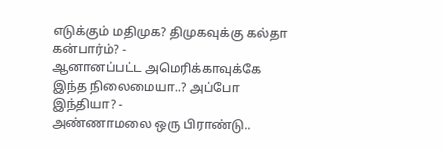எடுக்கும் மதிமுக? திமுகவுக்கு கல்தா கன்பார்ம்? -
ஆனானப்பட்ட அமெரிக்காவுக்கே இந்த நிலைமையா..? அப்போ இந்தியா? -
அண்ணாமலை ஒரு பிராண்டு..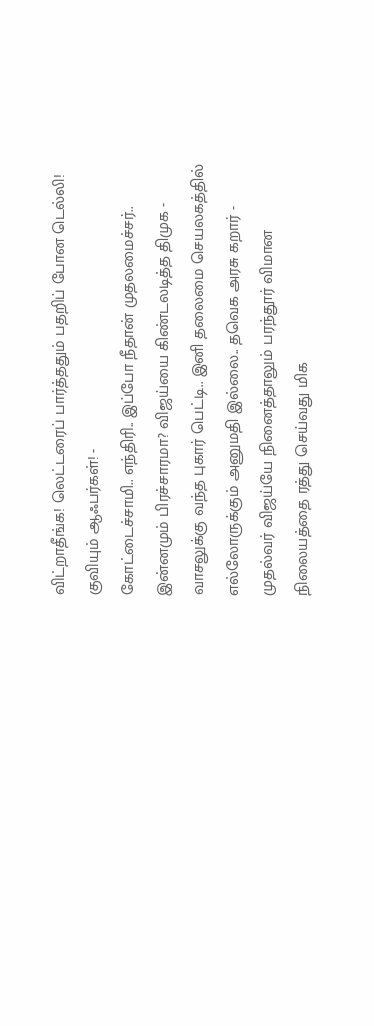விட்றாதீங்க! லெட்டரைப் பார்த்ததும் பதறிப் போன டெல்லி! குவியும் ஆஃபர்கள்! -
கோட்டைச்சாமி.. எந்திரி.. இப்போ நீதான் முதலமைச்சர்.. இன்னமும் பிரச்சாரமா? விஜய்யை கிண்டலடித்த திமுக -
வாசலுக்கு வந்த புகார் பெட்டி.. இனி தலைமை செயலகத்தில் எல்லோருக்கும் அனுமதி இல்லை.. தவெக அரசு கறார் -
முதல்வர் விஜய்யே நினைத்தாலும் பரந்தூர் விமான நிலையத்தை ரத்து செய்வது மிக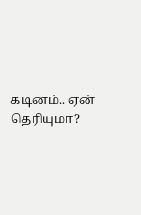கடினம்.. ஏன் தெரியுமா?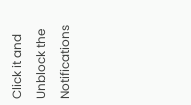Click it and Unblock the Notifications